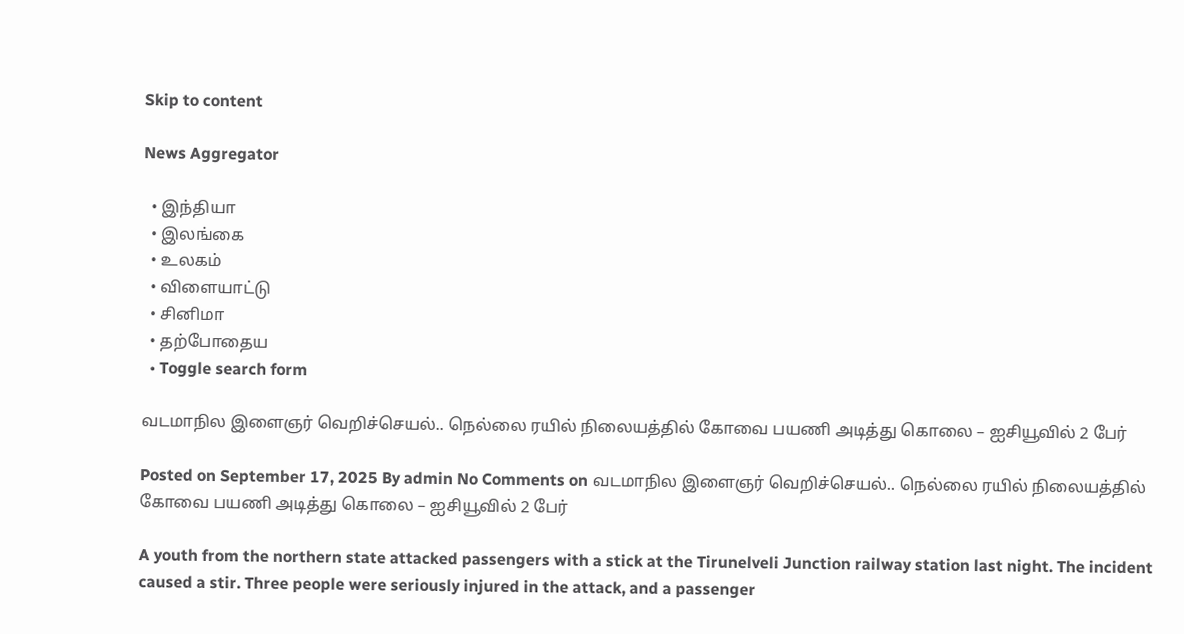Skip to content

News Aggregator

  • இந்தியா
  • இலங்கை
  • உலகம்
  • விளையாட்டு
  • சினிமா
  • தற்போதைய
  • Toggle search form

வடமாநில இளைஞர் வெறிச்செயல்.. நெல்லை ரயில் நிலையத்தில் கோவை பயணி அடித்து கொலை – ஐசியூவில் 2 பேர்

Posted on September 17, 2025 By admin No Comments on வடமாநில இளைஞர் வெறிச்செயல்.. நெல்லை ரயில் நிலையத்தில் கோவை பயணி அடித்து கொலை – ஐசியூவில் 2 பேர்

A youth from the northern state attacked passengers with a stick at the Tirunelveli Junction railway station last night. The incident caused a stir. Three people were seriously injured in the attack, and a passenger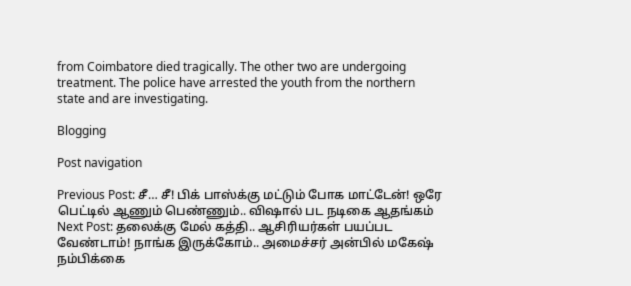from Coimbatore died tragically. The other two are undergoing treatment. The police have arrested the youth from the northern state and are investigating.

Blogging

Post navigation

Previous Post: சீ… சீ! பிக் பாஸ்க்கு மட்டும் போக மாட்டேன்! ஒரே பெட்டில் ஆணும் பெண்ணும்.. விஷால் பட நடிகை ஆதங்கம்
Next Post: தலைக்கு மேல் கத்தி.. ஆசிரியர்கள் பயப்பட வேண்டாம்! நாங்க இருக்கோம்.. அமைச்சர் அன்பில் மகேஷ் நம்பிக்கை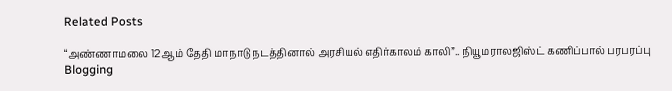Related Posts

“அண்ணாமலை 12ஆம் தேதி மாநாடு நடத்தினால் அரசியல் எதிர்காலம் காலி”.. நியூமராலஜிஸ்ட் கணிப்பால் பரபரப்பு Blogging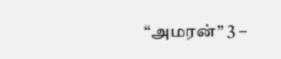“அமரன்” 3 –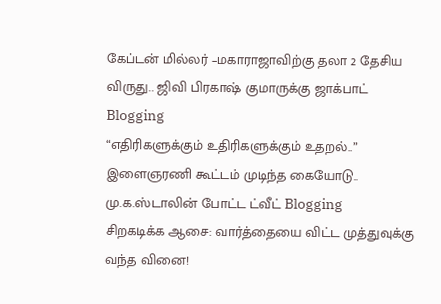கேப்டன் மில்லர் –மகாராஜாவிற்கு தலா 2 தேசிய விருது.. ஜிவி பிரகாஷ் குமாருக்கு ஜாக்பாட் Blogging
“எதிரிகளுக்கும் உதிரிகளுக்கும் உதறல்..” இளைஞரணி கூட்டம் முடிந்த கையோடு.. மு.க.ஸ்டாலின் போட்ட ட்வீட் Blogging
சிறகடிக்க ஆசை: வார்த்தையை விட்ட முத்துவுக்கு வந்த வினை!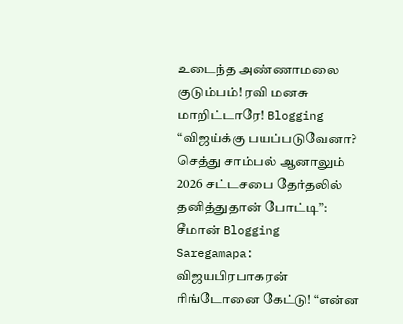உடைந்த அண்ணாமலை குடும்பம்! ரவி மனசு மாறிட்டாரே! Blogging
“விஜய்க்கு பயப்படுவேனா? செத்து சாம்பல் ஆனாலும் 2026 சட்டசபை தேர்தலில் தனித்துதான் போட்டி”: சீமான் Blogging
Saregamapa: விஜயபிரபாகரன் ரிங்டோனை கேட்டு! “என்ன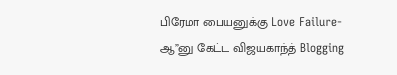பிரேமா பையனுக்கு Love Failure-ஆ”னு கேட்ட விஜயகாந்த் Blogging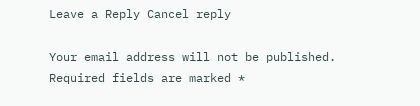Leave a Reply Cancel reply

Your email address will not be published. Required fields are marked *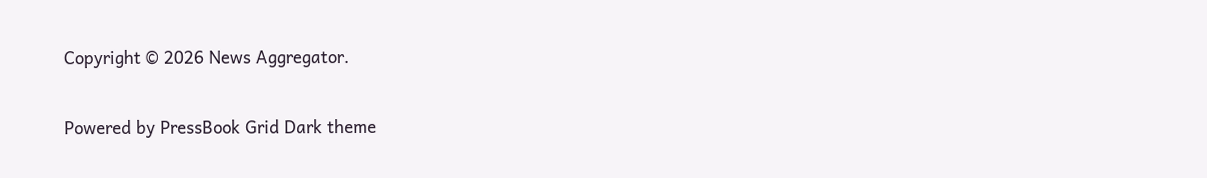Copyright © 2026 News Aggregator.

Powered by PressBook Grid Dark theme